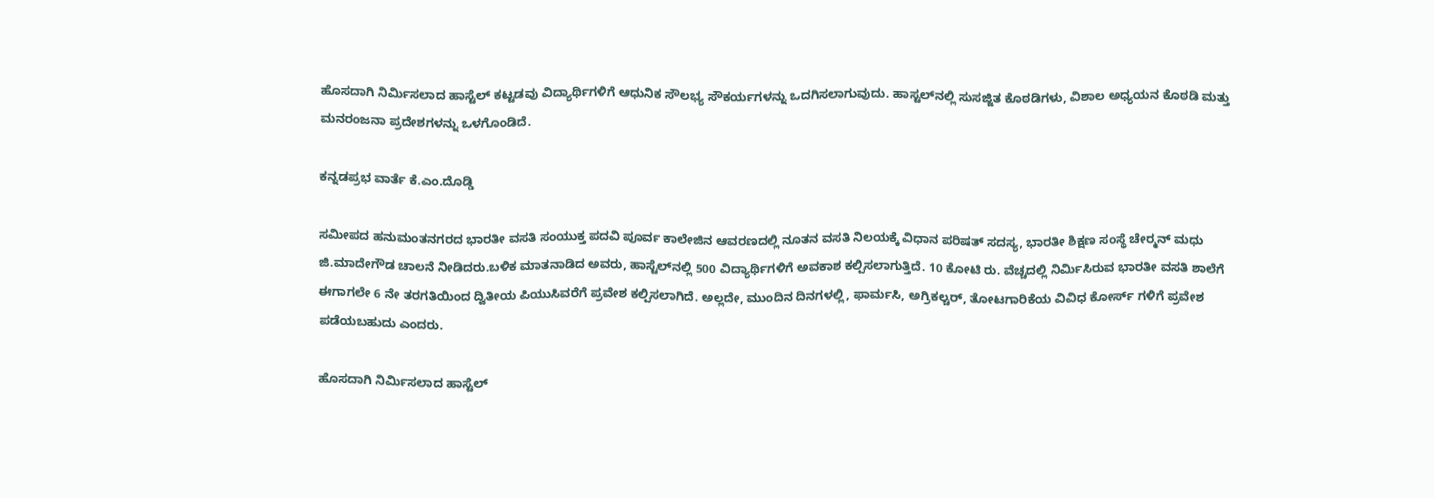ಹೊಸದಾಗಿ ನಿರ್ಮಿಸಲಾದ ಹಾಸ್ಟೆಲ್ ಕಟ್ಟಡವು ವಿದ್ಯಾರ್ಥಿಗಳಿಗೆ ಆಧುನಿಕ ಸೌಲಭ್ಯ ಸೌಕರ್ಯಗಳನ್ನು ಒದಗಿಸಲಾಗುವುದು. ಹಾಸ್ಟಲ್‌ನಲ್ಲಿ ಸುಸಜ್ಜಿತ ಕೊಠಡಿಗಳು, ವಿಶಾಲ ಅಧ್ಯಯನ ಕೊಠಡಿ ಮತ್ತು ಮನರಂಜನಾ ಪ್ರದೇಶಗಳನ್ನು ಒಳಗೊಂಡಿದೆ.

ಕನ್ನಡಪ್ರಭ ವಾರ್ತೆ ಕೆ.ಎಂ.ದೊಡ್ಡಿ

ಸಮೀಪದ ಹನುಮಂತನಗರದ ಭಾರತೀ ವಸತಿ ಸಂಯುಕ್ತ ಪದವಿ ಪೂರ್ವ ಕಾಲೇಜಿನ ಆವರಣದಲ್ಲಿ ನೂತನ ವಸತಿ ನಿಲಯಕ್ಕೆ ವಿಧಾನ ಪರಿಷತ್ ಸದಸ್ಯ, ಭಾರತೀ ಶಿಕ್ಷಣ ಸಂಸ್ಥೆ ಚೇರ್‍ಮನ್ ಮಧು ಜಿ.ಮಾದೇಗೌಡ ಚಾಲನೆ ನೀಡಿದರು.ಬಳಿಕ ಮಾತನಾಡಿದ ಅವರು, ಹಾಸ್ಟೆಲ್‌ನಲ್ಲಿ 500 ವಿದ್ಯಾರ್ಥಿಗಳಿಗೆ ಅವಕಾಶ ಕಲ್ಪಿಸಲಾಗುತ್ತಿದೆ. 10 ಕೋಟಿ ರು. ವೆಚ್ಚದಲ್ಲಿ ನಿರ್ಮಿಸಿರುವ ಭಾರತೀ ವಸತಿ ಶಾಲೆಗೆ ಈಗಾಗಲೇ 6 ನೇ ತರಗತಿಯಿಂದ ದ್ವಿತೀಯ ಪಿಯುಸಿವರೆಗೆ ಪ್ರವೇಶ ಕಲ್ಪಿಸಲಾಗಿದೆ. ಅಲ್ಲದೇ, ಮುಂದಿನ ದಿನಗಳಲ್ಲಿ, ಫಾರ್ಮಸಿ, ಅಗ್ರಿಕಲ್ಚರ್, ತೋಟಗಾರಿಕೆಯ ವಿವಿಧ ಕೋರ್ಸ್ ಗಳಿಗೆ ಪ್ರವೇಶ ಪಡೆಯಬಹುದು ಎಂದರು.

ಹೊಸದಾಗಿ ನಿರ್ಮಿಸಲಾದ ಹಾಸ್ಟೆಲ್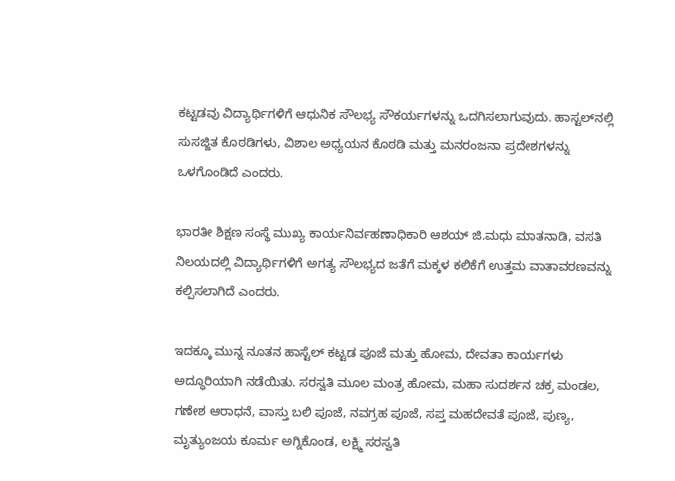ಕಟ್ಟಡವು ವಿದ್ಯಾರ್ಥಿಗಳಿಗೆ ಆಧುನಿಕ ಸೌಲಭ್ಯ ಸೌಕರ್ಯಗಳನ್ನು ಒದಗಿಸಲಾಗುವುದು. ಹಾಸ್ಟಲ್‌ನಲ್ಲಿ ಸುಸಜ್ಜಿತ ಕೊಠಡಿಗಳು, ವಿಶಾಲ ಅಧ್ಯಯನ ಕೊಠಡಿ ಮತ್ತು ಮನರಂಜನಾ ಪ್ರದೇಶಗಳನ್ನು ಒಳಗೊಂಡಿದೆ ಎಂದರು.

ಭಾರತೀ ಶಿಕ್ಷಣ ಸಂಸ್ಥೆ ಮುಖ್ಯ ಕಾರ್ಯನಿರ್ವಹಣಾಧಿಕಾರಿ ಆಶಯ್ ಜಿ.ಮಧು ಮಾತನಾಡಿ, ವಸತಿ ನಿಲಯದಲ್ಲಿ ವಿದ್ಯಾರ್ಥಿಗಳಿಗೆ ಅಗತ್ಯ ಸೌಲಭ್ಯದ ಜತೆಗೆ ಮಕ್ಕಳ ಕಲಿಕೆಗೆ ಉತ್ತಮ ವಾತಾವರಣವನ್ನು ಕಲ್ಪಿಸಲಾಗಿದೆ ಎಂದರು.

ಇದಕ್ಕೂ ಮುನ್ನ ನೂತನ ಹಾಸ್ಟೆಲ್ ಕಟ್ಟಡ ಪೂಜೆ ಮತ್ತು ಹೋಮ, ದೇವತಾ ಕಾರ್ಯಗಳು ಅದ್ಧೂರಿಯಾಗಿ ನಡೆಯಿತು. ಸರಸ್ವತಿ ಮೂಲ ಮಂತ್ರ ಹೋಮ, ಮಹಾ ಸುದರ್ಶನ ಚಕ್ರ ಮಂಡಲ, ಗಣೇಶ ಆರಾಧನೆ, ವಾಸ್ತು ಬಲಿ ಪೂಜೆ, ನವಗ್ರಹ ಪೂಜೆ, ಸಪ್ತ ಮಹದೇವತೆ ಪೂಜೆ, ಪುಣ್ಯ, ಮೃತ್ಯುಂಜಯ ಕೂರ್ಮ ಅಗ್ನಿಕೊಂಡ, ಲಕ್ಷ್ಮಿ ಸರಸ್ವತಿ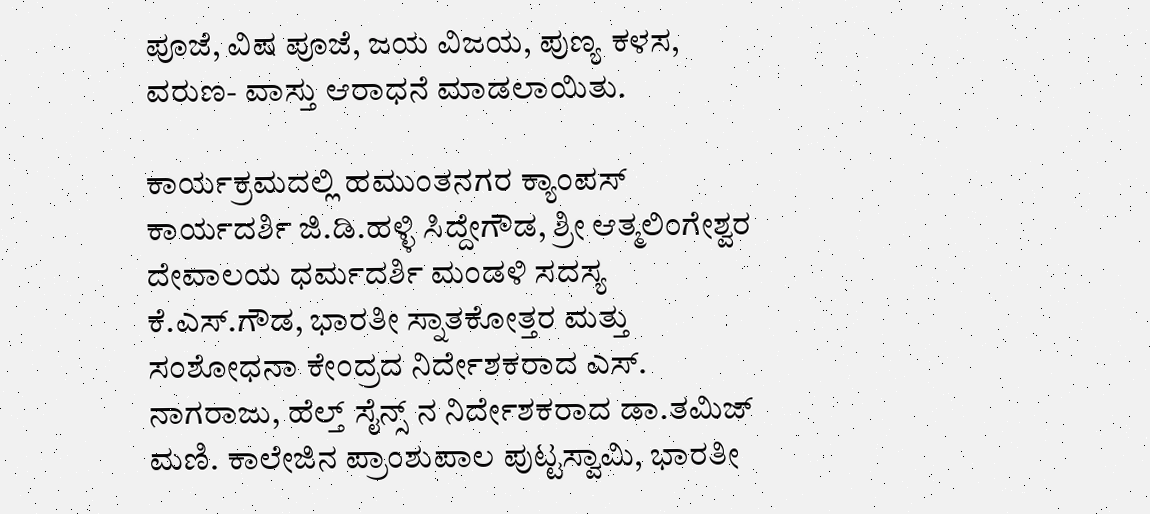ಪೂಜೆ, ವಿಷ ಪೂಜೆ, ಜಯ ವಿಜಯ, ಪುಣ್ಯ ಕಳಸ, ವರುಣ- ವಾಸ್ತು ಆರಾಧನೆ ಮಾಡಲಾಯಿತು.

ಕಾರ್ಯಕ್ರಮದಲ್ಲಿ ಹಮುಂತನಗರ ಕ್ಯಾಂಪಸ್ ಕಾರ್ಯದರ್ಶಿ ಜಿ.ಡಿ.ಹಳ್ಳಿ ಸಿದ್ದೇಗೌಡ, ಶ್ರೀ ಆತ್ಮಲಿಂಗೇಶ್ವರ ದೇವಾಲಯ ಧರ್ಮದರ್ಶಿ ಮಂಡಳಿ ಸದಸ್ಯ ಕೆ.ಎಸ್.ಗೌಡ, ಭಾರತೀ ಸ್ನಾತಕೋತ್ತರ ಮತ್ತು ಸಂಶೋಧನಾ ಕೇಂದ್ರದ ನಿರ್ದೇಶಕರಾದ ಎಸ್. ನಾಗರಾಜು, ಹೆಲ್ತ್ ಸೈನ್ಸ್ ನ ನಿರ್ದೇಶಕರಾದ ಡಾ.ತಮಿಜ್ ಮಣಿ. ಕಾಲೇಜಿನ ಪ್ರಾಂಶುಪಾಲ ಪುಟ್ಟಸ್ವಾಮಿ, ಭಾರತೀ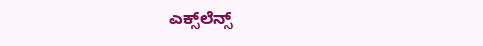ಎಕ್ಸ್‌ಲೆನ್ಸ್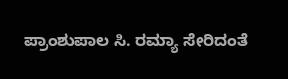ಪ್ರಾಂಶುಪಾಲ ಸಿ. ರಮ್ಯಾ ಸೇರಿದಂತೆ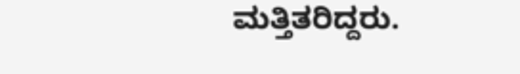ಮತ್ತಿತರಿದ್ದರು.